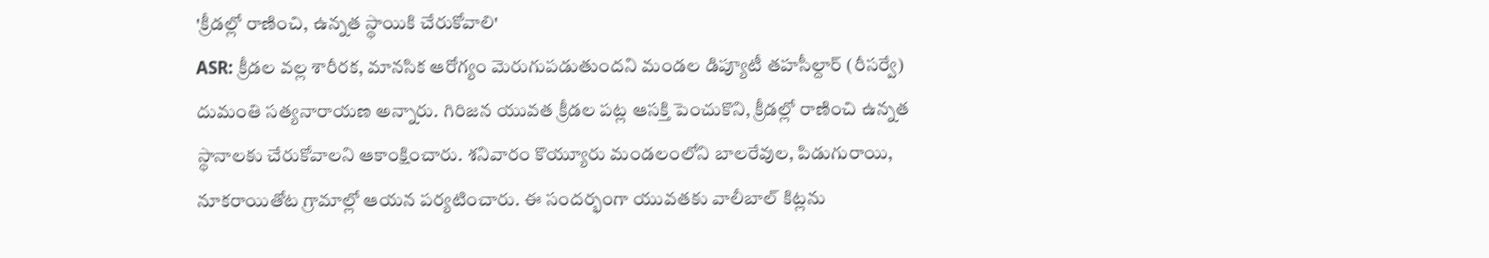'క్రీడల్లో రాణించి, ఉన్నత స్థాయికి చేరుకోవాలి'
ASR: క్రీడల వల్ల శారీరక, మానసిక ఆరోగ్యం మెరుగుపడుతుందని మండల డిప్యూటీ తహసీల్దార్ (రీసర్వే) దుమంతి సత్యనారాయణ అన్నారు. గిరిజన యువత క్రీడల పట్ల ఆసక్తి పెంచుకొని, క్రీడల్లో రాణించి ఉన్నత స్థానాలకు చేరుకోవాలని ఆకాంక్షించారు. శనివారం కొయ్యూరు మండలంలోని బాలరేవుల, పిడుగురాయి, నూకరాయితోట గ్రామాల్లో ఆయన పర్యటించారు. ఈ సందర్భంగా యువతకు వాలీబాల్ కిట్లను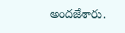అందజేశారు.